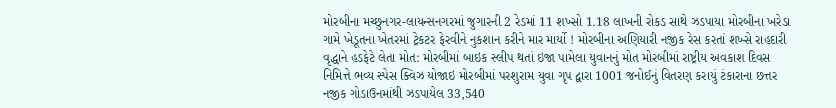મોરબીના મચ્છુનગર-લાયન્સનગરમાં જુગારની 2 રેડમાં 11 શખ્સો 1.18 લાખની રોકડ સાથે ઝડપાયા મોરબીના ખરેડા ગામે ખેડૂતના ખેતરમાં ટ્રેકટર ફેરવીને નુકશાન કરીને માર માર્યો ! મોરબીના અણિયારી નજીક રેસ કરતાં શખ્સે રાહદારી વૃદ્ધાને હડફેટે લેતા મોત: મોરબીમાં બાઇક સ્લીપ થતાં ઇજા પામેલા યુવાનનું મોત મોરબીમાં રાષ્ટ્રીય અવકાશ દિવસ નિમિત્તે ભવ્ય સ્પેસ ક્વિઝ યોજાઇ મોરબીમાં પરશુરામ યુવા ગૃપ દ્વારા 1001 જનોઈનું વિતરણ કરાયું ટંકારાના છત્તર નજીક ગોડાઉનમાંથી ઝડપાયેલ 33,540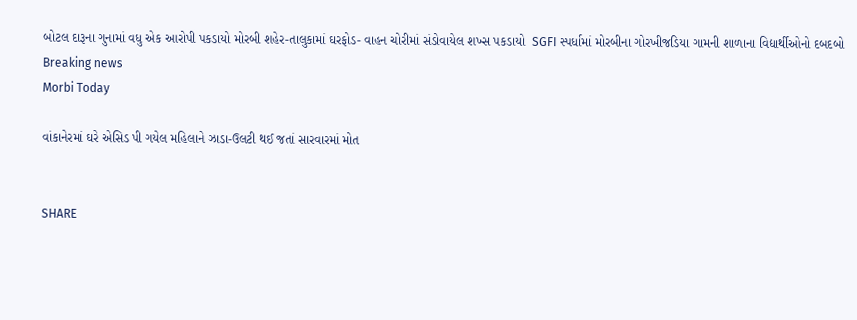બોટલ દારૂના ગુનામાં વધુ એક આરોપી પકડાયો મોરબી શહેર-તાલુકામાં ઘરફોડ- વાહન ચોરીમાં સંડોવાયેલ શખ્સ પકડાયો  SGFI સ્પર્ધામાં મોરબીના ગોરખીજડિયા ગામની શાળાના વિદ્યાર્થીઓનો દબદબો
Breaking news
Morbi Today

વાંકાનેરમાં ઘરે એસિડ પી ગયેલ મહિલાને ઝાડા-ઉલટી થઈ જતાં સારવારમાં મોત


SHARE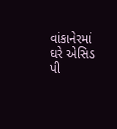વાંકાનેરમાં ઘરે એસિડ પી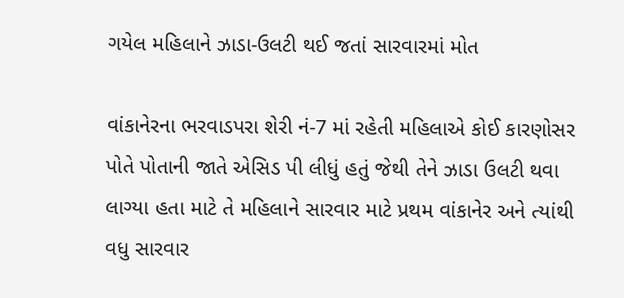ગયેલ મહિલાને ઝાડા-ઉલટી થઈ જતાં સારવારમાં મોત

વાંકાનેરના ભરવાડપરા શેરી નં-7 માં રહેતી મહિલાએ કોઈ કારણોસર પોતે પોતાની જાતે એસિડ પી લીધું હતું જેથી તેને ઝાડા ઉલટી થવા લાગ્યા હતા માટે તે મહિલાને સારવાર માટે પ્રથમ વાંકાનેર અને ત્યાંથી વધુ સારવાર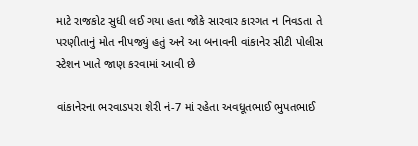માટે રાજકોટ સુધી લઈ ગયા હતા જોકે સારવાર કારગત ન નિવડતા તે પરણીતાનું મોત નીપજ્યું હતું અને આ બનાવની વાંકાનેર સીટી પોલીસ સ્ટેશન ખાતે જાણ કરવામાં આવી છે

વાંકાનેરના ભરવાડપરા શેરી નં-7 માં રહેતા અવધૂતભાઈ ભુપતભાઈ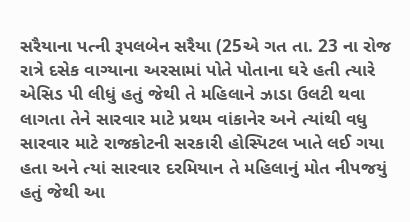સરૈયાના પત્ની રૂપલબેન સરૈયા (25એ ગત તા. 23 ના રોજ રાત્રે દસેક વાગ્યાના અરસામાં પોતે પોતાના ઘરે હતી ત્યારે એસિડ પી લીધું હતું જેથી તે મહિલાને ઝાડા ઉલટી થવા લાગતા તેને સારવાર માટે પ્રથમ વાંકાનેર અને ત્યાંથી વધુ સારવાર માટે રાજકોટની સરકારી હોસ્પિટલ ખાતે લઈ ગયા હતા અને ત્યાં સારવાર દરમિયાન તે મહિલાનું મોત નીપજયું હતું જેથી આ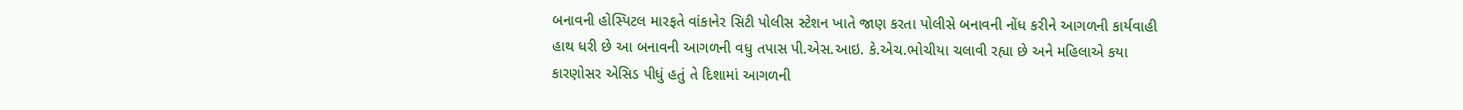બનાવની હોસ્પિટલ મારફતે વાંકાનેર સિટી પોલીસ સ્ટેશન ખાતે જાણ કરતા પોલીસે બનાવની નોંધ કરીને આગળની કાર્યવાહી હાથ ધરી છે આ બનાવની આગળની વધુ તપાસ પી.એસ.આઇ. કે.એચ.ભોચીયા ચલાવી રહ્યા છે અને મહિલાએ કયા કારણોસર એસિડ પીધું હતું તે દિશામાં આગળની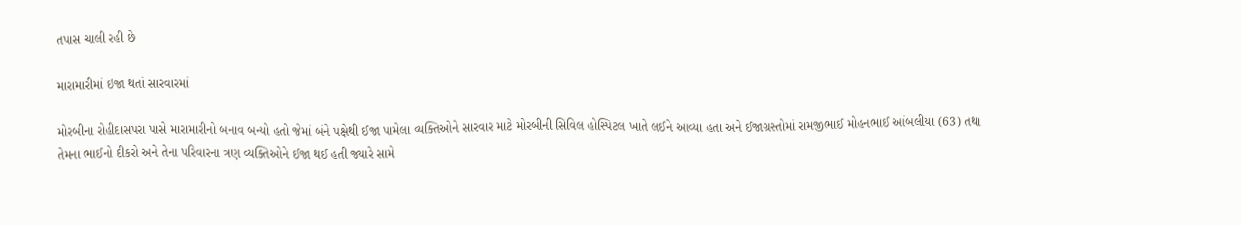તપાસ ચાલી રહી છે

મારામારીમાં ઇજા થતાં સારવારમાં

મોરબીના રોહીદાસપરા પાસે મારામારીનો બનાવ બન્યો હતો જેમાં બંને પક્ષેથી ઈજા પામેલા વ્યક્તિઓને સારવાર માટે મોરબીની સિવિલ હોસ્પિટલ ખાતે લઈને આવ્યા હતા અને ઈજાગ્રસ્તોમાં રામજીભાઈ મોહનભાઈ આંબલીયા (63) તથા તેમના ભાઈનો દીકરો અને તેના પરિવારના ત્રણ વ્યક્તિઓને ઈજા થઈ હતી જ્યારે સામે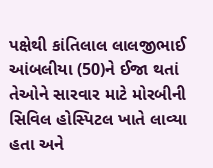પક્ષેથી કાંતિલાલ લાલજીભાઈ આંબલીયા (50)ને ઈજા થતાં તેઓને સારવાર માટે મોરબીની સિવિલ હોસ્પિટલ ખાતે લાવ્યા હતા અને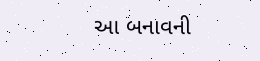આ બનાવની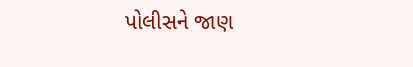પોલીસને જાણ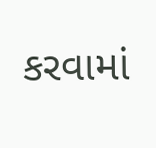કરવામાં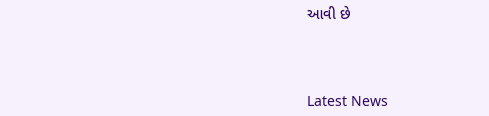આવી છે




Latest News